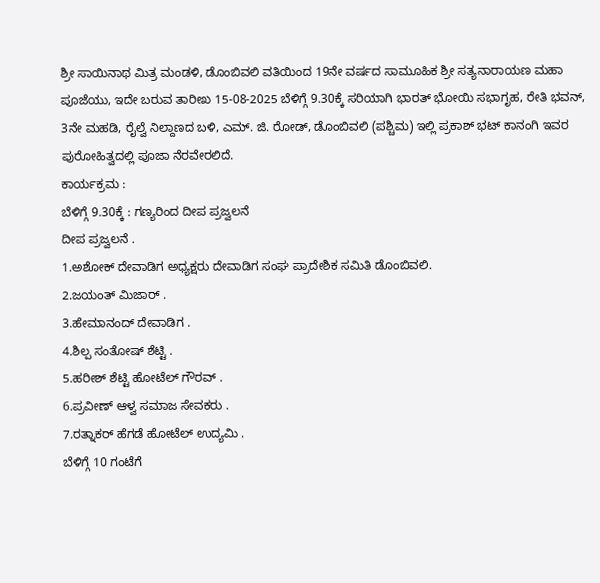ಶ್ರೀ ಸಾಯಿನಾಥ ಮಿತ್ರ ಮಂಡಳಿ, ಡೊಂಬಿವಲಿ ವತಿಯಿಂದ 19ನೇ ವರ್ಷದ ಸಾಮೂಹಿಕ ಶ್ರೀ ಸತ್ಯನಾರಾಯಣ ಮಹಾ ಪೂಜೆಯು, ಇದೇ ಬರುವ ತಾರೀಖ 15-08-2025 ಬೆಳಿಗ್ಗೆ 9.30ಕ್ಕೆ ಸರಿಯಾಗಿ ಭಾರತ್ ಭೋಯಿ ಸಭಾಗೃಹ, ರೇತಿ ಭವನ್, 3ನೇ ಮಹಡಿ, ರೈಲ್ವೆ ನಿಲ್ದಾಣದ ಬಳಿ, ಎಮ್. ಜಿ. ರೋಡ್, ಡೊಂಬಿವಲಿ (ಪಶ್ಚಿಮ) ಇಲ್ಲಿ ಪ್ರಕಾಶ್ ಭಟ್ ಕಾನಂಗಿ ಇವರ ಪುರೋಹಿತ್ವದಲ್ಲಿ ಪೂಜಾ ನೆರವೇರಲಿದೆ.
ಕಾರ್ಯಕ್ರಮ :
ಬೆಳಿಗ್ಗೆ 9.30ಕ್ಕೆ : ಗಣ್ಯರಿಂದ ದೀಪ ಪ್ರಜ್ವಲನೆ
ದೀಪ ಪ್ರಜ್ವಲನೆ .
1.ಅಶೋಕ್ ದೇವಾಡಿಗ ಅಧ್ಯಕ್ಷರು ದೇವಾಡಿಗ ಸಂಘ ಪ್ರಾದೇಶಿಕ ಸಮಿತಿ ಡೊಂಬಿವಲಿ.
2.ಜಯಂತ್ ಮಿಜಾರ್ .
3.ಹೇಮಾನಂದ್ ದೇವಾಡಿಗ .
4.ಶಿಲ್ಪ ಸಂತೋಷ್ ಶೆಟ್ಟಿ .
5.ಹರೀಶ್ ಶೆಟ್ಟಿ ಹೋಟೆಲ್ ಗೌರವ್ .
6.ಪ್ರವೀಣ್ ಆಳ್ವ ಸಮಾಜ ಸೇವಕರು .
7.ರತ್ನಾಕರ್ ಹೆಗಡೆ ಹೋಟೆಲ್ ಉದ್ಯಮಿ .
ಬೆಳಿಗ್ಗೆ 10 ಗಂಟೆಗೆ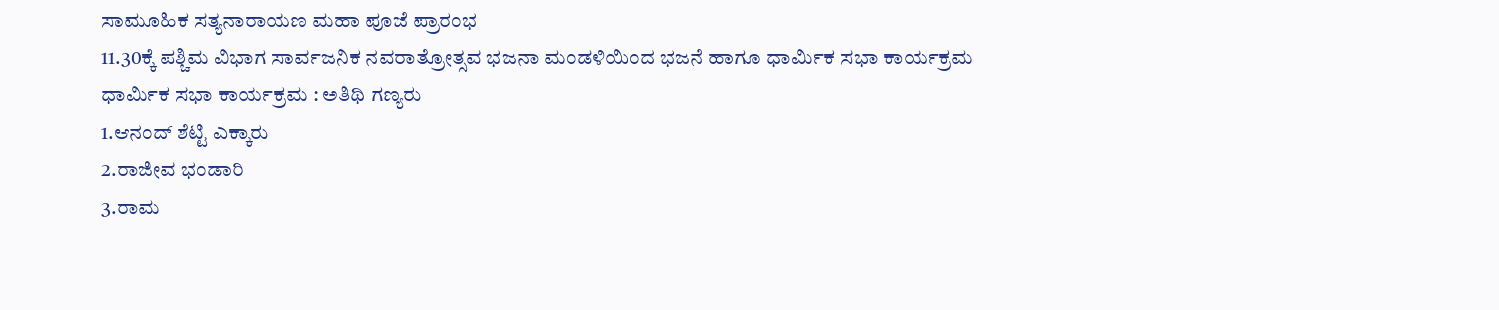ಸಾಮೂಹಿಕ ಸತ್ಯನಾರಾಯಣ ಮಹಾ ಪೂಜೆ ಪ್ರಾರಂಭ
11.30ಕ್ಕೆ ಪಶ್ಚಿಮ ವಿಭಾಗ ಸಾರ್ವಜನಿಕ ನವರಾತ್ರೋತ್ಸವ ಭಜನಾ ಮಂಡಳಿಯಿಂದ ಭಜನೆ ಹಾಗೂ ಧಾರ್ಮಿಕ ಸಭಾ ಕಾರ್ಯಕ್ರಮ
ಧಾರ್ಮಿಕ ಸಭಾ ಕಾರ್ಯಕ್ರಮ : ಅತಿಥಿ ಗಣ್ಯರು
1.ಆನಂದ್ ಶೆಟ್ಟಿ ಎಕ್ಕಾರು
2.ರಾಜೀವ ಭಂಡಾರಿ
3.ರಾಮ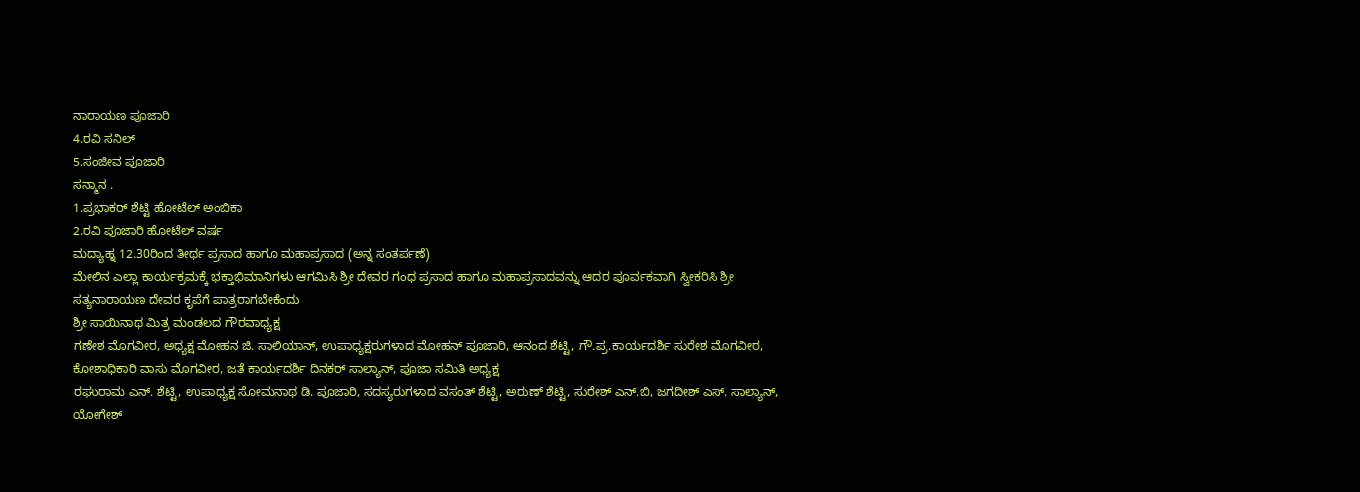ನಾರಾಯಣ ಪೂಜಾರಿ
4.ರವಿ ಸನಿಲ್
5.ಸಂಜೀವ ಪೂಜಾರಿ
ಸನ್ಮಾನ .
1.ಪ್ರಭಾಕರ್ ಶೆಟ್ಟಿ ಹೋಟೆಲ್ ಅಂಬಿಕಾ
2.ರವಿ ಪೂಜಾರಿ ಹೋಟೆಲ್ ವರ್ಷ
ಮದ್ಯಾಹ್ನ 12.30ರಿಂದ ತೀರ್ಥ ಪ್ರಸಾದ ಹಾಗೂ ಮಹಾಪ್ರಸಾದ (ಅನ್ನ ಸಂತರ್ಪಣೆ)
ಮೇಲಿನ ಎಲ್ಲಾ ಕಾರ್ಯಕ್ರಮಕ್ಕೆ ಭಕ್ತಾಭಿಮಾನಿಗಳು ಆಗಮಿಸಿ ಶ್ರೀ ದೇವರ ಗಂಧ ಪ್ರಸಾದ ಹಾಗೂ ಮಹಾಪ್ರಸಾದವನ್ನು ಆದರ ಪೂರ್ವಕವಾಗಿ ಸ್ವೀಕರಿಸಿ ಶ್ರೀ ಸತ್ಯನಾರಾಯಣ ದೇವರ ಕೃಪೆಗೆ ಪಾತ್ರರಾಗಬೇಕೆಂದು
ಶ್ರೀ ಸಾಯಿನಾಥ ಮಿತ್ರ ಮಂಡಲದ ಗೌರವಾಧ್ಯಕ್ಷ
ಗಣೇಶ ಮೊಗವೀರ, ಅಧ್ಯಕ್ಷ ಮೋಹನ ಜಿ. ಸಾಲಿಯಾನ್, ಉಪಾಧ್ಯಕ್ಷರುಗಳಾದ ಮೋಹನ್ ಪೂಜಾರಿ, ಆನಂದ ಶೆಟ್ಟಿ, ಗೌ.ಪ್ರ.ಕಾರ್ಯದರ್ಶಿ ಸುರೇಶ ಮೊಗವೀರ, ಕೋಶಾಧಿಕಾರಿ ವಾಸು ಮೊಗವೀರ, ಜತೆ ಕಾರ್ಯದರ್ಶಿ ದಿನಕರ್ ಸಾಲ್ಯಾನ್, ಪೂಜಾ ಸಮಿತಿ ಅಧ್ಯಕ್ಷ
ರಘುರಾಮ ಎನ್. ಶೆಟ್ಟಿ, ಉಪಾಧ್ಯಕ್ಷ ಸೋಮನಾಥ ಡಿ. ಪೂಜಾರಿ, ಸದಸ್ಯರುಗಳಾದ ವಸಂತ್ ಶೆಟ್ಟಿ, ಅರುಣ್ ಶೆಟ್ಟಿ, ಸುರೇಶ್ ಎನ್.ಬಿ, ಜಗದೀಶ್ ಎಸ್. ಸಾಲ್ಯಾನ್, ಯೋಗೇಶ್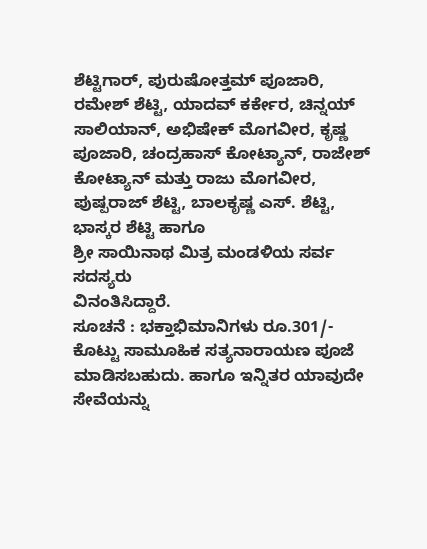ಶೆಟ್ಟಿಗಾರ್, ಪುರುಷೋತ್ತಮ್ ಪೂಜಾರಿ, ರಮೇಶ್ ಶೆಟ್ಟಿ, ಯಾದವ್ ಕರ್ಕೇರ, ಚಿನ್ನಯ್ ಸಾಲಿಯಾನ್, ಅಭಿಷೇಕ್ ಮೊಗವೀರ, ಕೃಷ್ಣ ಪೂಜಾರಿ, ಚಂದ್ರಹಾಸ್ ಕೋಟ್ಯಾನ್, ರಾಜೇಶ್ ಕೋಟ್ಯಾನ್ ಮತ್ತು ರಾಜು ಮೊಗವೀರ, ಪುಷ್ಪರಾಜ್ ಶೆಟ್ಟಿ, ಬಾಲಕೃಷ್ಣ ಎಸ್. ಶೆಟ್ಟಿ, ಭಾಸ್ಕರ ಶೆಟ್ಟಿ ಹಾಗೂ
ಶ್ರೀ ಸಾಯಿನಾಥ ಮಿತ್ರ ಮಂಡಳಿಯ ಸರ್ವ ಸದಸ್ಯರು
ವಿನಂತಿಸಿದ್ದಾರೆ.
ಸೂಚನೆ : ಭಕ್ತಾಭಿಮಾನಿಗಳು ರೂ.301/- ಕೊಟ್ಟು ಸಾಮೂಹಿಕ ಸತ್ಯನಾರಾಯಣ ಪೂಜೆ ಮಾಡಿಸಬಹುದು. ಹಾಗೂ ಇನ್ನಿತರ ಯಾವುದೇ ಸೇವೆಯನ್ನು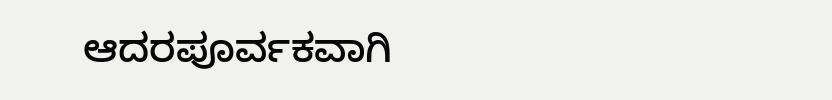ಆದರಪೂರ್ವಕವಾಗಿ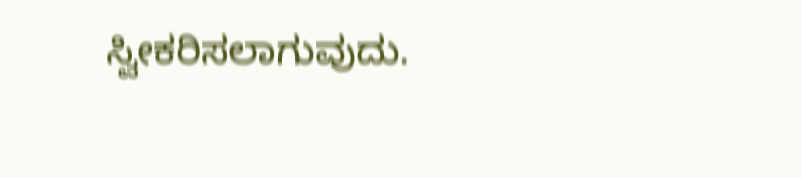ಸ್ವೀಕರಿಸಲಾಗುವುದು.